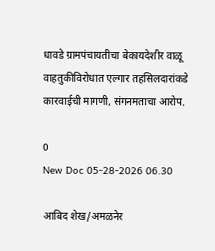धावडे ग्रामपंचायतीचा बेकायदेशीर वाळू वाहतुकीविरोधात एल्गार तहसिलदारांकडे कारवाईची मागणी, संगनमताचा आरोप.

0
New Doc 05-28-2026 06.30

आबिद शेख/अमळनेर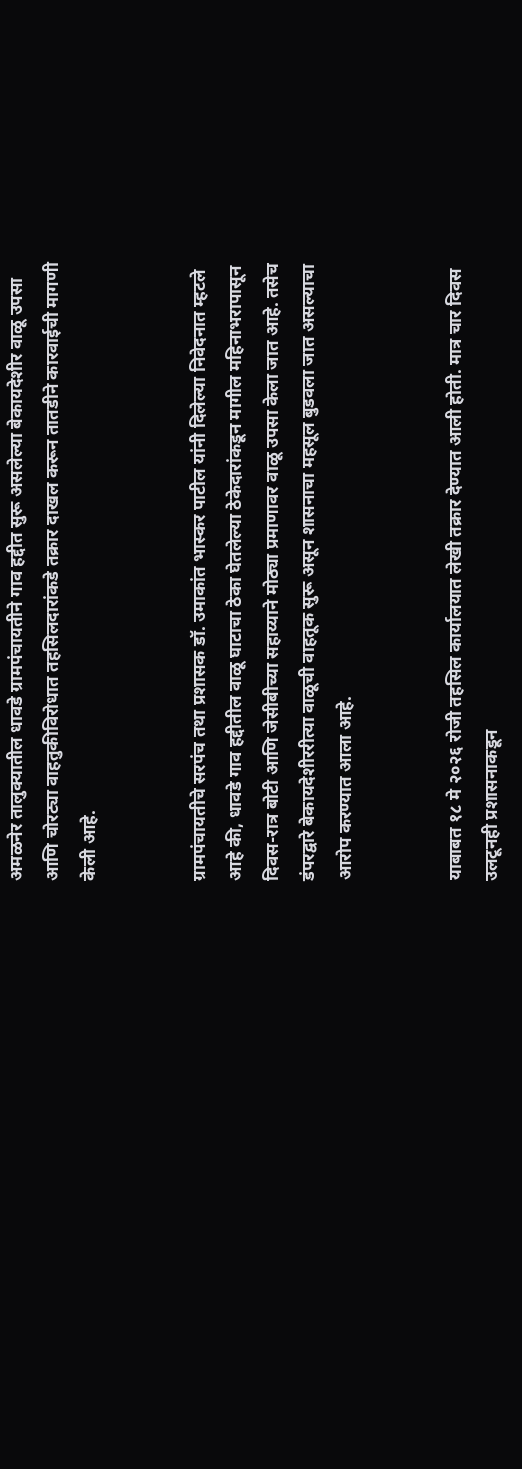अमळनेर तालुक्यातील धावडे ग्रामपंचायतीने गाव हद्दीत सुरू असलेल्या बेकायदेशीर वाळू उपसा आणि चोरट्या वाहतुकीविरोधात तहसिलदारांकडे तक्रार दाखल करून तातडीने कारवाईची मागणी केली आहे.


ग्रामपंचायतीचे सरपंच तथा प्रशासक डॉ. उमाकांत भास्कर पाटील यांनी दिलेल्या निवेदनात म्हटले आहे की, धावडे गाव हद्दीतील वाळू घाटाचा ठेका घेतलेल्या ठेकेदारांकडून मागील महिनाभरापासून दिवस-रात्र बोटी आणि जेसीबीच्या सहाय्याने मोठ्या प्रमाणावर वाळू उपसा केला जात आहे. तसेच डंपरद्वारे बेकायदेशीररीत्या वाळूची वाहतूक सुरू असून शासनाचा महसूल बुडवला जात असल्याचा आरोप करण्यात आला आहे.


याबाबत १८ मे २०२६ रोजी तहसिल कार्यालयात लेखी तक्रार देण्यात आली होती. मात्र चार दिवस उलटूनही प्रशासनाकडून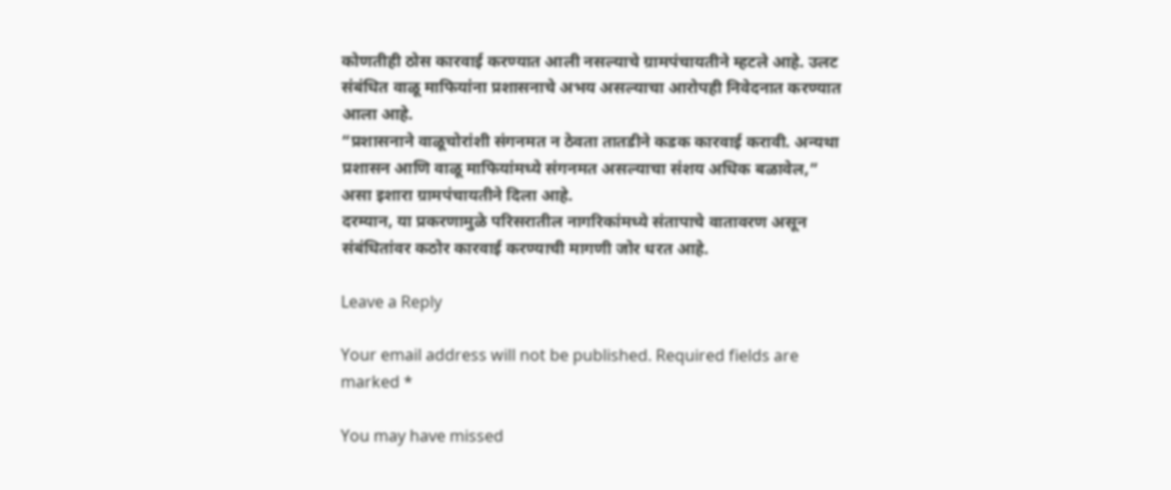कोणतीही ठोस कारवाई करण्यात आली नसल्याचे ग्रामपंचायतीने म्हटले आहे. उलट संबंधित वाळू माफियांना प्रशासनाचे अभय असल्याचा आरोपही निवेदनात करण्यात आला आहे.
“प्रशासनाने वाळूचोरांशी संगनमत न ठेवता तातडीने कडक कारवाई करावी. अन्यथा प्रशासन आणि वाळू माफियांमध्ये संगनमत असल्याचा संशय अधिक बळावेल,” असा इशारा ग्रामपंचायतीने दिला आहे.
दरम्यान, या प्रकरणामुळे परिसरातील नागरिकांमध्ये संतापाचे वातावरण असून संबंधितांवर कठोर कारवाई करण्याची मागणी जोर धरत आहे.

Leave a Reply

Your email address will not be published. Required fields are marked *

You may have missed